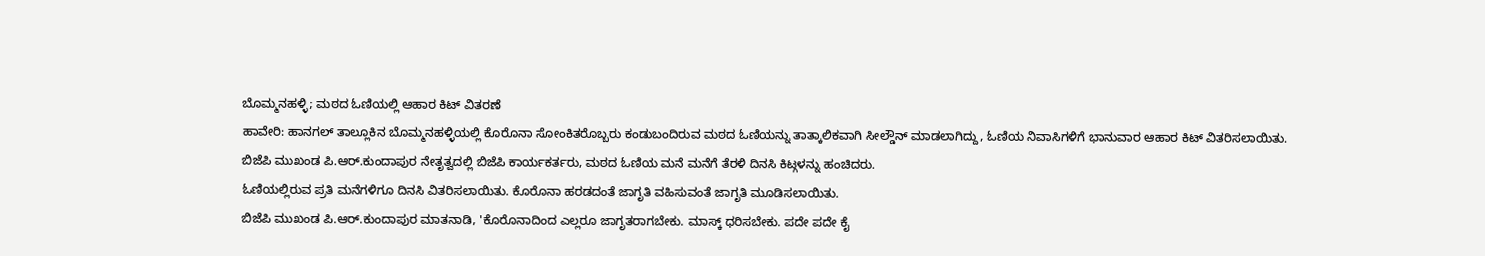ಬೊಮ್ಮನಹಳ್ಳಿ; ಮಠದ ಓಣಿಯಲ್ಲಿ ಆಹಾರ ಕಿಟ್ ವಿತರಣೆ
ಹಾವೇರಿ: ಹಾನಗಲ್ ತಾಲ್ಲೂಕಿನ ಬೊಮ್ಮನಹಳ್ಳಿಯಲ್ಲಿ ಕೊರೊನಾ ಸೋಂಕಿತರೊಬ್ಬರು ಕಂಡುಬಂದಿರುವ ಮಠದ ಓಣಿಯನ್ನು ತಾತ್ಕಾಲಿಕವಾಗಿ ಸೀಲ್ಡೌನ್ ಮಾಡಲಾಗಿದ್ದು, ಓಣಿಯ ನಿವಾಸಿಗಳಿಗೆ ಭಾನುವಾರ ಆಹಾರ ಕಿಟ್ ವಿತರಿಸಲಾಯಿತು.
ಬಿಜೆಪಿ ಮುಖಂಡ ಪಿ.ಆರ್.ಕುಂದಾಪುರ ನೇತೃತ್ವದಲ್ಲಿ ಬಿಜೆಪಿ ಕಾರ್ಯಕರ್ತರು, ಮಠದ ಓಣಿಯ ಮನೆ ಮನೆಗೆ ತೆರಳಿ ದಿನಸಿ ಕಿಟ್ಗಳನ್ನು ಹಂಚಿದರು.
ಓಣಿಯಲ್ಲಿರುವ ಪ್ರತಿ ಮನೆಗಳಿಗೂ ದಿನಸಿ ವಿತರಿಸಲಾಯಿತು. ಕೊರೊನಾ ಹರಡದಂತೆ ಜಾಗೃತಿ ವಹಿಸುವಂತೆ ಜಾಗೃತಿ ಮೂಡಿಸಲಾಯಿತು.
ಬಿಜೆಪಿ ಮುಖಂಡ ಪಿ.ಆರ್.ಕುಂದಾಪುರ ಮಾತನಾಡಿ, 'ಕೊರೊನಾದಿಂದ ಎಲ್ಲರೂ ಜಾಗೃತರಾಗಬೇಕು. ಮಾಸ್ಕ್ ಧರಿಸಬೇಕು. ಪದೇ ಪದೇ ಕೈ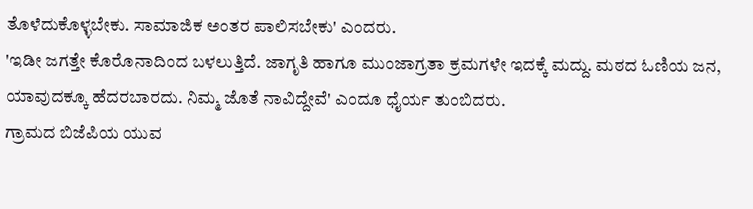ತೊಳೆದುಕೊಳ್ಳಬೇಕು. ಸಾಮಾಜಿಕ ಅಂತರ ಪಾಲಿಸಬೇಕು' ಎಂದರು.
'ಇಡೀ ಜಗತ್ತೇ ಕೊರೊನಾದಿಂದ ಬಳಲುತ್ತಿದೆ. ಜಾಗೃತಿ ಹಾಗೂ ಮುಂಜಾಗ್ರತಾ ಕ್ರಮಗಳೇ ಇದಕ್ಕೆ ಮದ್ದು. ಮಠದ ಓಣಿಯ ಜನ, ಯಾವುದಕ್ಕೂ ಹೆದರಬಾರದು. ನಿಮ್ಮ ಜೊತೆ ನಾವಿದ್ದೇವೆ' ಎಂದೂ ಧೈರ್ಯ ತುಂಬಿದರು.
ಗ್ರಾಮದ ಬಿಜೆಪಿಯ ಯುವ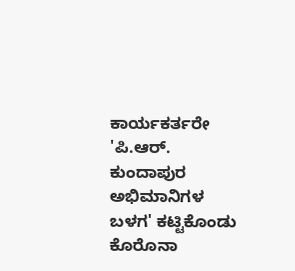ಕಾರ್ಯಕರ್ತರೇ 'ಪಿ.ಆರ್. ಕುಂದಾಪುರ ಅಭಿಮಾನಿಗಳ ಬಳಗ' ಕಟ್ಟಿಕೊಂಡು ಕೊರೊನಾ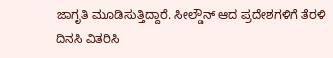ಜಾಗೃತಿ ಮೂಡಿಸುತ್ತಿದ್ದಾರೆ. ಸೀಲ್ಡೌನ್ ಆದ ಪ್ರದೇಶಗಳಿಗೆ ತೆರಳಿ ದಿನಸಿ ವಿತರಿಸಿ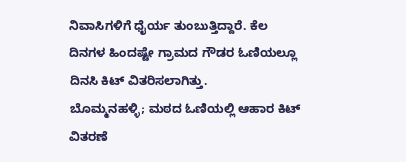ನಿವಾಸಿಗಳಿಗೆ ಧೈರ್ಯ ತುಂಬುತ್ತಿದ್ದಾರೆ. ಕೆಲ ದಿನಗಳ ಹಿಂದಷ್ಟೇ ಗ್ರಾಮದ ಗೌಡರ ಓಣಿಯಲ್ಲೂ ದಿನಸಿ ಕಿಟ್ ವಿತರಿಸಲಾಗಿತ್ತು.
ಬೊಮ್ಮನಹಳ್ಳಿ; ಮಠದ ಓಣಿಯಲ್ಲಿ ಆಹಾರ ಕಿಟ್ ವಿತರಣೆ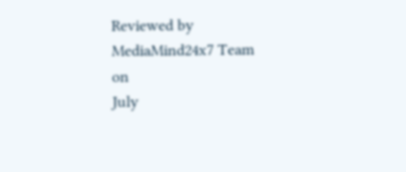Reviewed by MediaMind24x7 Team
on
July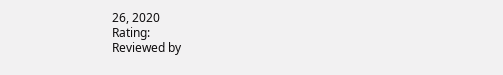26, 2020
Rating:
Reviewed by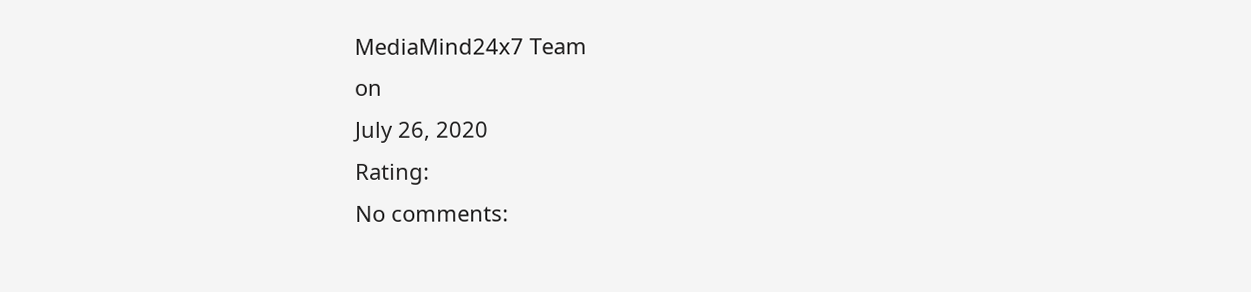MediaMind24x7 Team
on
July 26, 2020
Rating:
No comments: